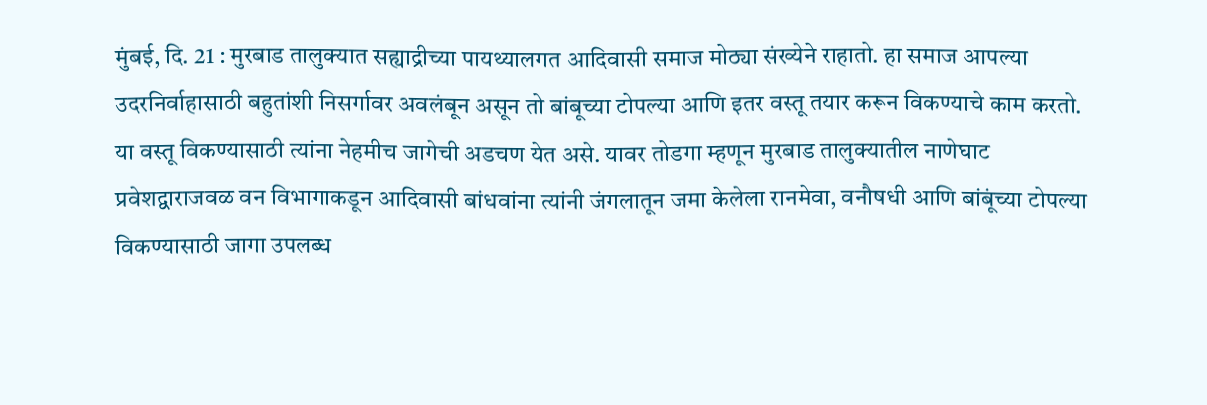मुंबई, दि. 21 : मुरबाड तालुक्यात सह्याद्रीच्या पायथ्यालगत आदिवासी समाज मोठ्या संख्येने राहातो. हा समाज आपल्या उदरनिर्वाहासाठी बहुतांशी निसर्गावर अवलंबून असून तो बांबूच्या टोपल्या आणि इतर वस्तू तयार करून विकण्याचे काम करतो. या वस्तू विकण्यासाठी त्यांना नेहमीच जागेची अडचण येत असे. यावर तोडगा म्हणून मुरबाड तालुक्यातील नाणेघाट प्रवेशद्वाराजवळ वन विभागाकडून आदिवासी बांधवांना त्यांनी जंगलातून जमा केलेला रानमेवा, वनौषधी आणि बांबूंच्या टोपल्या विकण्यासाठी जागा उपलब्ध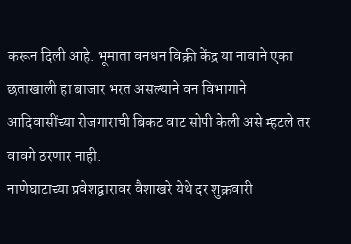करून दिली आहे. भूमाता वनधन विक्री केंद्र या नावाने एका छताखाली हा बाजार भरत असल्याने वन विभागाने आदिवासींच्या रोजगाराची बिकट वाट सोपी केली असे म्हटले तर वावगे ठरणार नाही.
नाणेघाटाच्या प्रवेशद्वारावर वैशाखरे येथे दर शुक्रवारी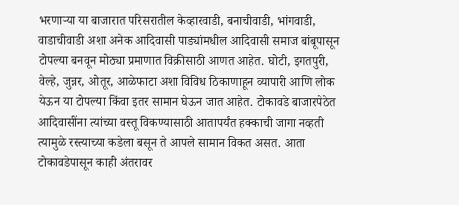भरणाऱ्या या बाजारात परिसरातील केव्हारवाडी, बनाचीवाडी, भांगवाडी, वाडाचीवाडी अशा अनेक आदिवासी पाड्यांमधील आदिवासी समाज बांबूपासून टोपल्या बनवून मोठ्या प्रमाणात विक्रीसाठी आणत आहेत. घोटी, इगतपुरी, वेल्हे, जुन्नर, ओतूर, आळेफाटा अशा विविध ठिकाणाहून व्यापारी आणि लोक येऊन या टोपल्या किंवा इतर सामान घेऊन जात आहेत. टोकावडे बाजारपेठेत आदिवासींना त्यांच्या वस्तू विकण्यासाठी आतापर्यंत हक्काची जागा नव्हती त्यामुळे रस्त्याच्या कडेला बसून ते आपले सामान विकत असत. आता टोकावडेपासून काही अंतरावर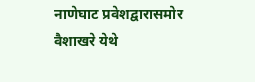नाणेघाट प्रवेशद्वारासमोर वैशाखरे येथे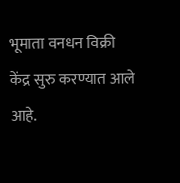भूमाता वनधन विक्री केंद्र सुरु करण्यात आले आहे.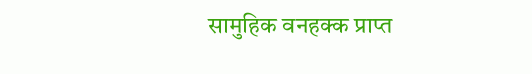सामुहिक वनहक्क प्राप्त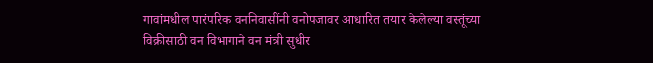गावांमधील पारंपरिक वननिवासींनी वनोपजावर आधारित तयार केलेल्या वस्तूंच्या विक्रीसाठी वन विभागाने वन मंत्री सुधीर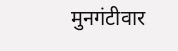मुनगंटीवार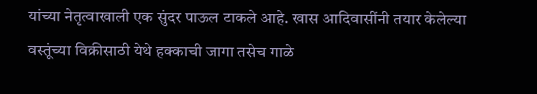यांच्या नेतृत्वाखाली एक सुंदर पाऊल टाकले आहे. खास आदिवासींनी तयार केलेल्या वस्तूंच्या विक्रीसाठी येथे हक्काची जागा तसेच गाळे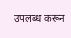उपलब्ध करून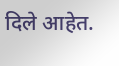दिले आहेत.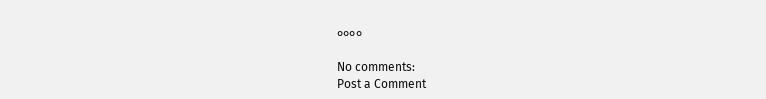००००

No comments:
Post a Comment